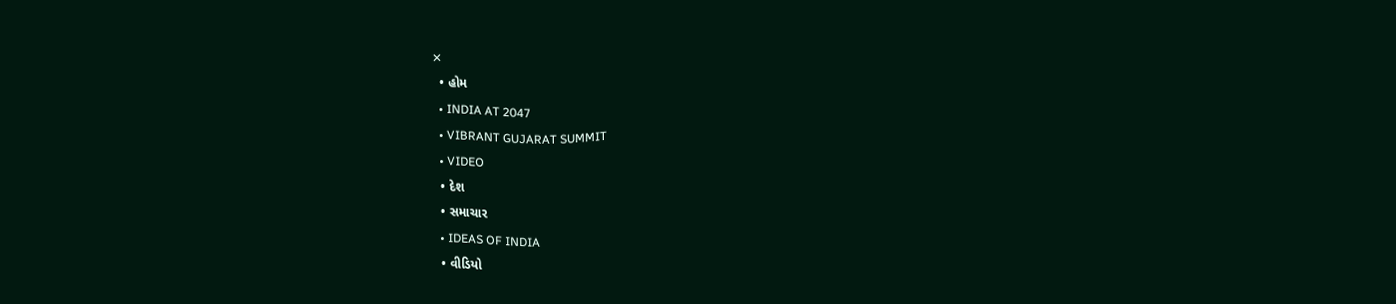✕
  • હોમ
  • INDIA AT 2047
  • VIBRANT GUJARAT SUMMIT
  • VIDEO
  • દેશ
  • સમાચાર
  • IDEAS OF INDIA
  • વીડિયો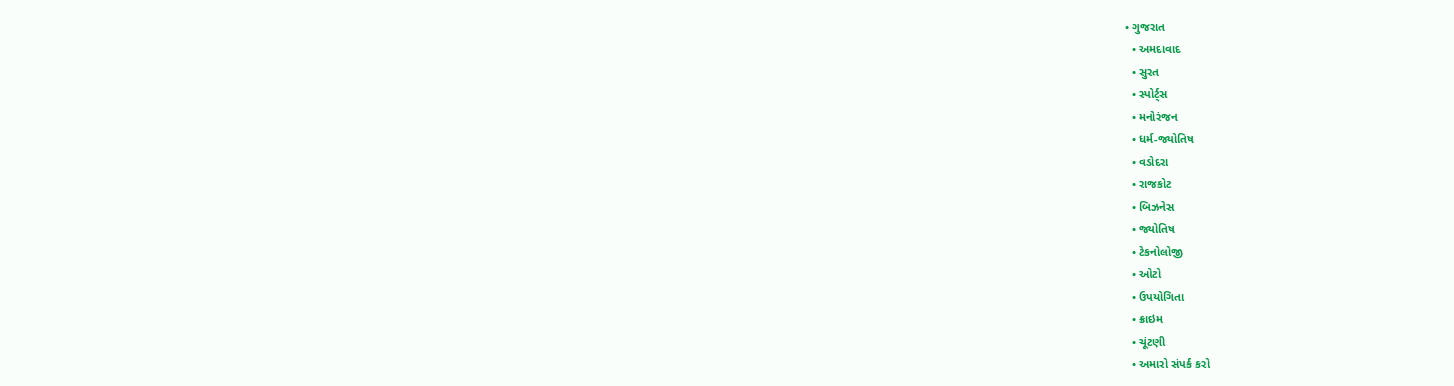• ગુજરાત
  • અમદાવાદ
  • સુરત
  • સ્પોર્ટ્સ
  • મનોરંજન
  • ધર્મ-જ્યોતિષ
  • વડોદરા
  • રાજકોટ
  • બિઝનેસ
  • જ્યોતિષ
  • ટેકનોલોજી
  • ઓટો
  • ઉપયોગિતા
  • ક્રાઇમ
  • ચૂંટણી
  • અમારો સંપર્ક કરો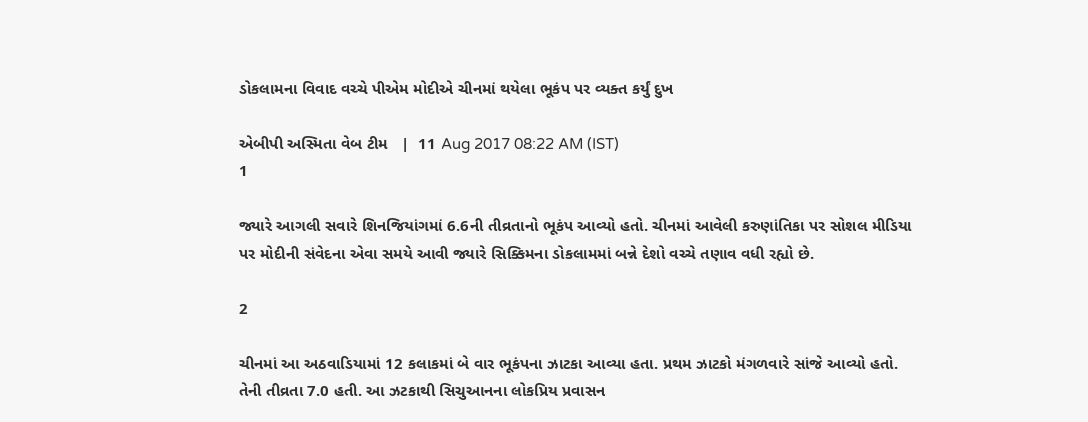ડોકલામના વિવાદ વચ્ચે પીએમ મોદીએ ચીનમાં થયેલા ભૂકંપ પર વ્યક્ત કર્યું દુખ

એબીપી અસ્મિતા વેબ ટીમ   |  11 Aug 2017 08:22 AM (IST)
1

જ્યારે આગલી સવારે શિનજિયાંગમાં 6.6ની તીવ્રતાનો ભૂકંપ આવ્યો હતો. ચીનમાં આવેલી કરુણાંતિકા પર સોશલ મીડિયા પર મોદીની સંવેદના એવા સમયે આવી જ્યારે સિક્કિમના ડોકલામમાં બન્ને દેશો વચ્ચે તણાવ વધી રહ્યો છે.

2

ચીનમાં આ અઠવાડિયામાં 12 કલાકમાં બે વાર ભૂકંપના ઝાટકા આવ્યા હતા. પ્રથમ ઝાટકો મંગળવારે સાંજે આવ્યો હતો. તેની તીવ્રતા 7.0 હતી. આ ઝટકાથી સિચુઆનના લોકપ્રિય પ્રવાસન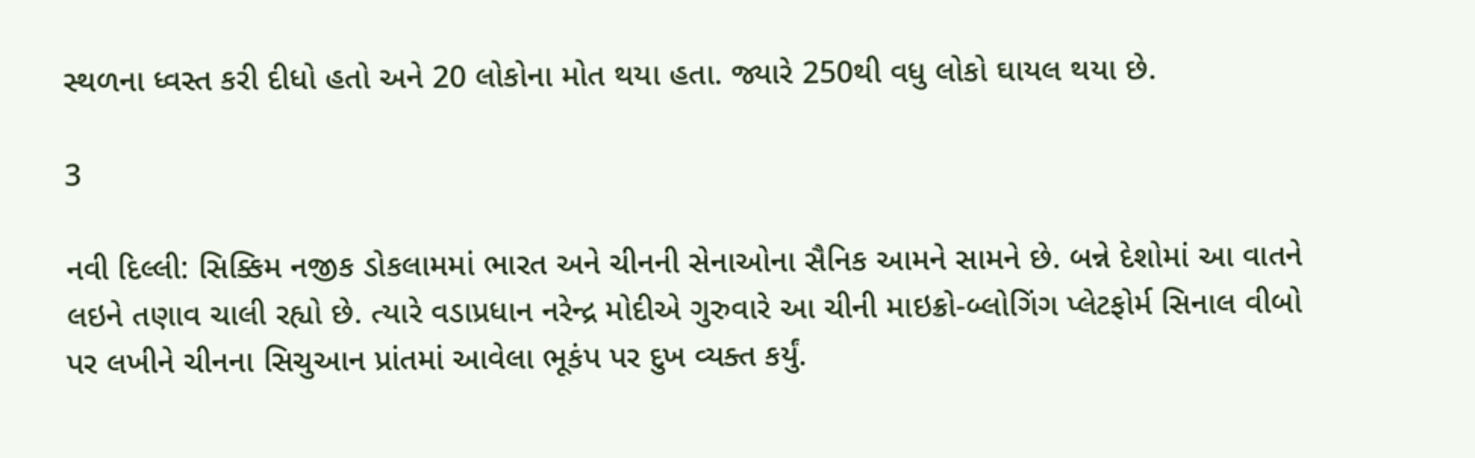સ્થળના ધ્વસ્ત કરી દીધો હતો અને 20 લોકોના મોત થયા હતા. જ્યારે 250થી વધુ લોકો ઘાયલ થયા છે.

3

નવી દિલ્લી: સિક્કિમ નજીક ડોકલામમાં ભારત અને ચીનની સેનાઓના સૈનિક આમને સામને છે. બન્ને દેશોમાં આ વાતને લઇને તણાવ ચાલી રહ્યો છે. ત્યારે વડાપ્રધાન નરેન્દ્ર મોદીએ ગુરુવારે આ ચીની માઇક્રો-બ્લોગિંગ પ્લેટફોર્મ સિનાલ વીબો પર લખીને ચીનના સિચુઆન પ્રાંતમાં આવેલા ભૂકંપ પર દુખ વ્યક્ત કર્યું.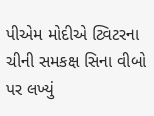પીએમ મોદીએ ટ્વિટરના ચીની સમકક્ષ સિના વીબો પર લખ્યું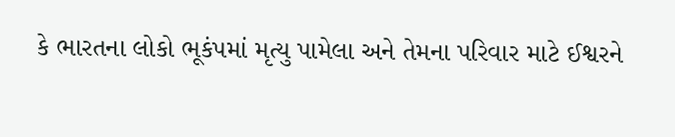કે ભારતના લોકો ભૂકંપમાં મૃત્યુ પામેલા અને તેમના પરિવાર માટે ઈશ્વરને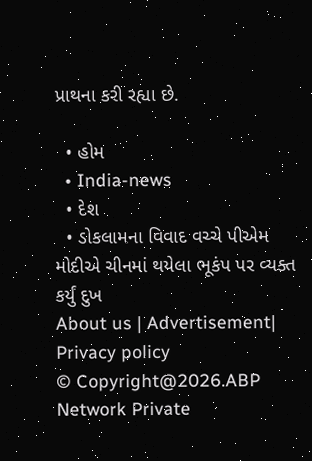પ્રાથના કરી રહ્યા છે.

  • હોમ
  • India-news
  • દેશ
  • ડોકલામના વિવાદ વચ્ચે પીએમ મોદીએ ચીનમાં થયેલા ભૂકંપ પર વ્યક્ત કર્યું દુખ
About us | Advertisement| Privacy policy
© Copyright@2026.ABP Network Private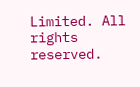Limited. All rights reserved.